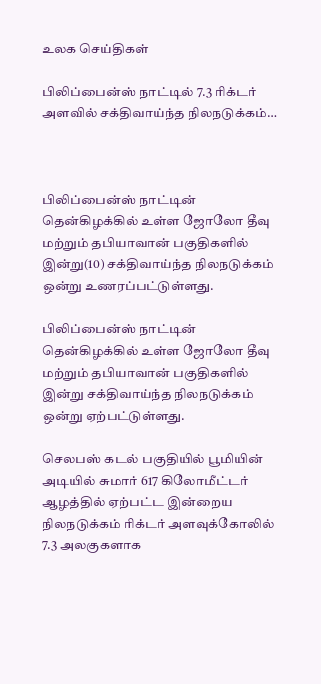உலக செய்திகள்

பிலிப்பைன்ஸ் நாட்டில் 7.3 ரிக்டர் அளவில் சக்திவாய்ந்த நிலநடுக்கம்…



பிலிப்பைன்ஸ் நாட்டின் தென்கிழக்கில் உள்ள ஜோலோ தீவு மற்றும் தபியாவான் பகுதிகளில் இன்று(10) சக்திவாய்ந்த நிலநடுக்கம் ஒன்று உணரப்பட்டுள்ளது.

பிலிப்பைன்ஸ் நாட்டின் தென்கிழக்கில் உள்ள ஜோலோ தீவு மற்றும் தபியாவான் பகுதிகளில் இன்று சக்திவாய்ந்த நிலநடுக்கம் ஒன்று ஏற்பட்டுள்ளது.

செலபஸ் கடல் பகுதியில் பூமியின் அடியில் சுமார் 617 கிலோமீட்டர் ஆழத்தில் ஏற்பட்ட இன்றைய நிலநடுக்கம் ரிக்டர் அளவுக்கோலில் 7.3 அலகுகளாக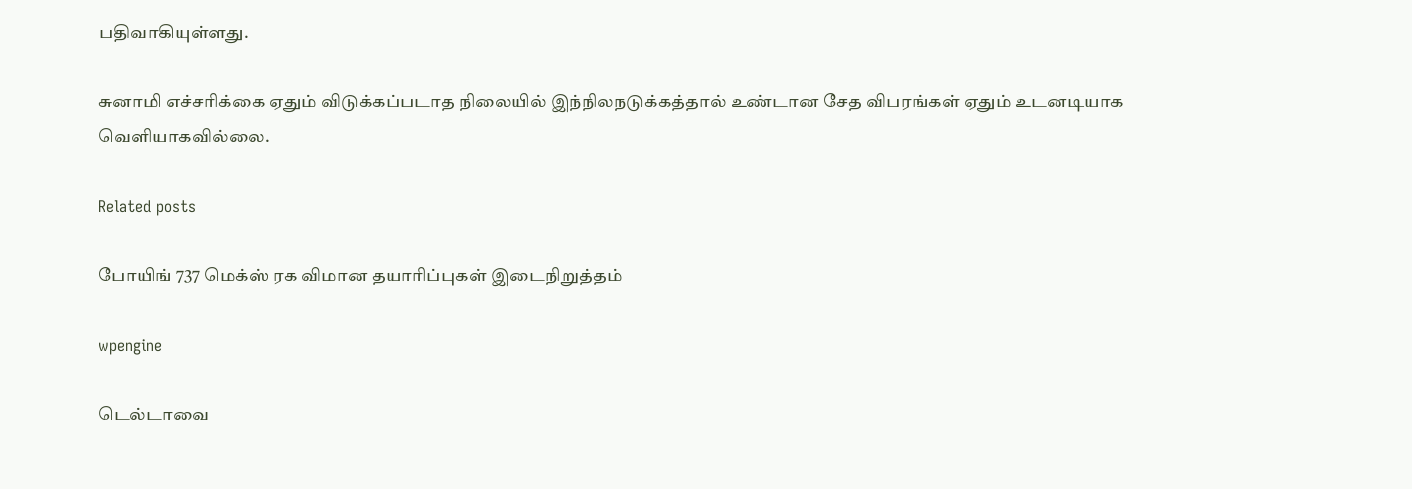பதிவாகியுள்ளது.

சுனாமி எச்சரிக்கை ஏதும் விடுக்கப்படாத நிலையில் இந்நிலநடுக்கத்தால் உண்டான சேத விபரங்கள் ஏதும் உடனடியாக வெளியாகவில்லை.

Related posts

போயிங் 737 மெக்ஸ் ரக விமான தயாரிப்புகள் இடைநிறுத்தம்

wpengine

டெல்டாவை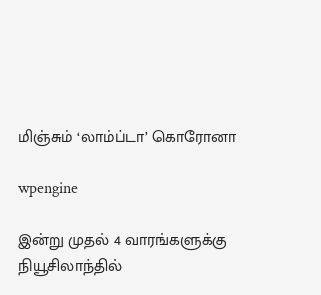மிஞ்சும் ‘லாம்ப்டா’ கொரோனா

wpengine

இன்று முதல் 4 வாரங்களுக்கு நியூசிலாந்தில்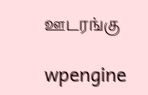ஊடரங்கு

wpengine